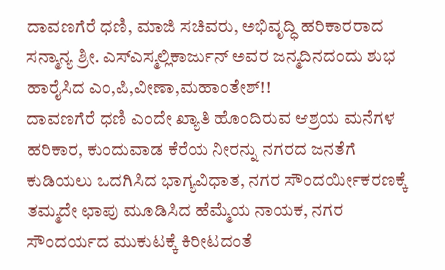ದಾವಣಗೆರೆ ಧಣಿ, ಮಾಜಿ ಸಚಿವರು, ಅಭಿವೃದ್ಧಿ ಹರಿಕಾರರಾದ ಸನ್ಮಾನ್ಯ ಶ್ರೀ. ಎಸ್ಎಸ್ಮಲ್ಲಿಕಾರ್ಜುನ್ ಅವರ ಜನ್ಮದಿನದಂದು ಶುಭ ಹಾರೈಸಿದ ಎಂ,ಪಿ,ವೀಣಾ,ಮಹಾಂತೇಶ್!!
ದಾವಣಗೆರೆ ಧಣಿ ಎಂದೇ ಖ್ಯಾತಿ ಹೊಂದಿರುವ ಆಶ್ರಯ ಮನೆಗಳ ಹರಿಕಾರ, ಕುಂದುವಾಡ ಕೆರೆಯ ನೀರನ್ನು ನಗರದ ಜನತೆಗೆ ಕುಡಿಯಲು ಒದಗಿಸಿದ ಭಾಗ್ಯವಿಧಾತ, ನಗರ ಸೌಂದರ್ಯೀಕರಣಕ್ಕೆ ತಮ್ಮದೇ ಛಾಪು ಮೂಡಿಸಿದ ಹೆಮ್ಮೆಯ ನಾಯಕ, ನಗರ ಸೌಂದರ್ಯದ ಮುಕುಟಕ್ಕೆ ಕಿರೀಟದಂತೆ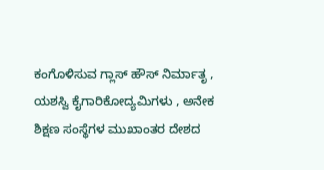ಕಂಗೊಳಿಸುವ ಗ್ಲಾಸ್ ಹೌಸ್ ನಿರ್ಮಾತೃ ,
ಯಶಸ್ವಿ ಕೈಗಾರಿಕೋದ್ಯಮಿಗಳು , ಅನೇಕ ಶಿಕ್ಷಣ ಸಂಸ್ಥೆಗಳ ಮುಖಾಂತರ ದೇಶದ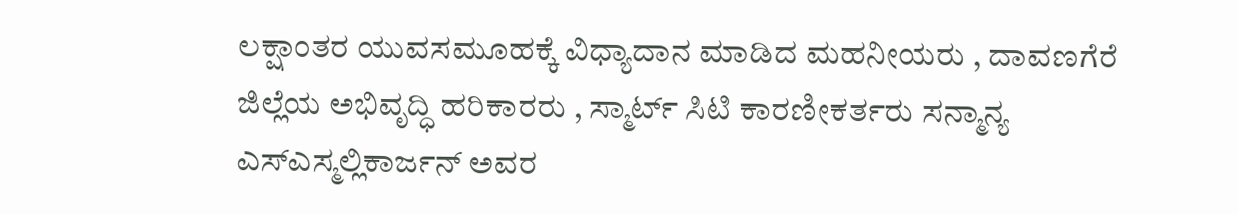ಲಕ್ಷಾಂತರ ಯುವಸಮೂಹಕ್ಕೆ ವಿಧ್ಯಾದಾನ ಮಾಡಿದ ಮಹನೀಯರು , ದಾವಣಗೆರೆ ಜಿಲ್ಲೆಯ ಅಭಿವೃದ್ಧಿ ಹರಿಕಾರರು , ಸ್ಮಾರ್ಟ್ ಸಿಟಿ ಕಾರಣೀಕರ್ತರು ಸನ್ಮಾನ್ಯ ಎಸ್ಎಸ್ಮಲ್ಲಿಕಾರ್ಜನ್ ಅವರ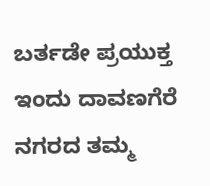ಬರ್ತಡೇ ಪ್ರಯುಕ್ತ ಇಂದು ದಾವಣಗೆರೆ ನಗರದ ತಮ್ಮ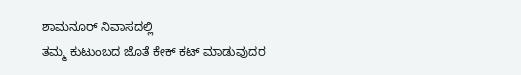ಶಾಮನೂರ್ ನಿವಾಸದಲ್ಲಿ
ತಮ್ಮ ಕುಟುಂಬದ ಜೊತೆ ಕೇಕ್ ಕಟ್ ಮಾಡುವುದರ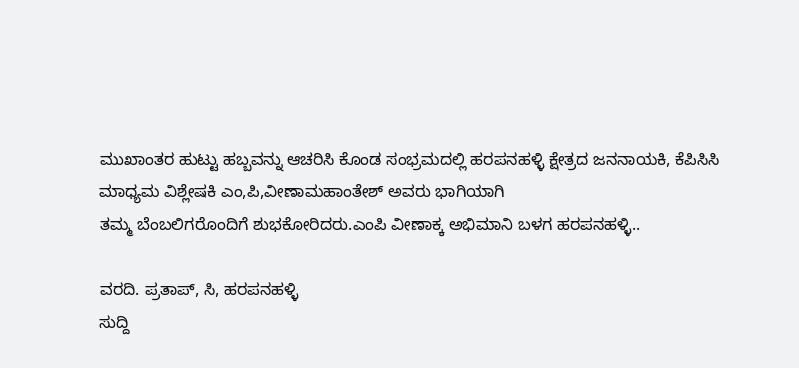ಮುಖಾಂತರ ಹುಟ್ಟು ಹಬ್ಬವನ್ನು ಆಚರಿಸಿ ಕೊಂಡ ಸಂಭ್ರಮದಲ್ಲಿ ಹರಪನಹಳ್ಳಿ ಕ್ಷೇತ್ರದ ಜನನಾಯಕಿ, ಕೆಪಿಸಿಸಿ ಮಾಧ್ಯಮ ವಿಶ್ಲೇಷಕಿ ಎಂ,ಪಿ,ವೀಣಾಮಹಾಂತೇಶ್ ಅವರು ಭಾಗಿಯಾಗಿ
ತಮ್ಮ ಬೆಂಬಲಿಗರೊಂದಿಗೆ ಶುಭಕೋರಿದರು.ಎಂಪಿ ವೀಣಾಕ್ಕ ಅಭಿಮಾನಿ ಬಳಗ ಹರಪನಹಳ್ಳಿ..

ವರದಿ. ಪ್ರತಾಪ್, ಸಿ, ಹರಪನಹಳ್ಳಿ
ಸುದ್ದಿ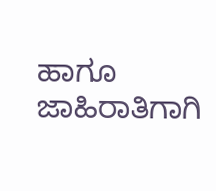ಹಾಗೂ ಜಾಹಿರಾತಿಗಾಗಿ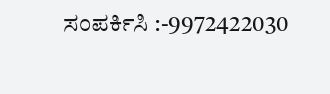ಸಂಪರ್ಕಿಸಿ :-9972422030